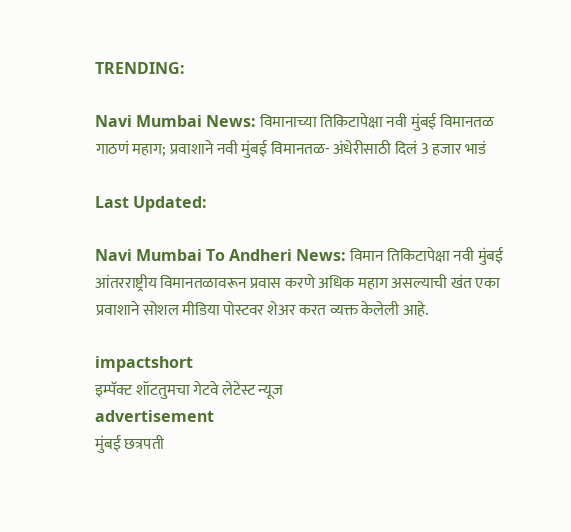TRENDING:

Navi Mumbai News: विमानाच्या तिकिटापेक्षा नवी मुंबई विमानतळ गाठणं महाग; प्रवाशाने नवी मुंबई विमानतळ- अंधेरीसाठी दिलं 3 हजार भाडं

Last Updated:

Navi Mumbai To Andheri News: विमान तिकिटापेक्षा नवी मुंबई आंतरराष्ट्रीय विमानतळावरून प्रवास करणे अधिक महाग असल्याची खंत एका प्रवाशाने सोशल मीडिया पोस्टवर शेअर करत व्यक्त केलेली आहे.

impactshort
इम्पॅक्ट शॉटतुमचा गेटवे लेटेस्ट न्यूज
advertisement
मुंबई छत्रपती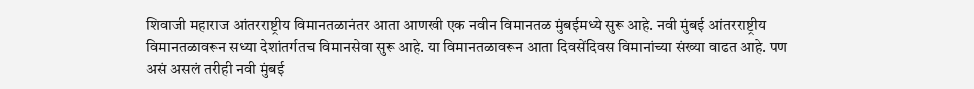शिवाजी महाराज आंतरराष्ट्रीय विमानतळानंतर आता आणखी एक नवीन विमानतळ मुंबईमध्ये सुरू आहे. नवी मुंबई आंतरराष्ट्रीय विमानतळावरून सध्या देशांतर्गतच विमानसेवा सुरू आहे. या विमानतळावरून आता दिवसेंदिवस विमानांच्या संख्या वाढत आहे. पण असं असलं तरीही नवी मुंबई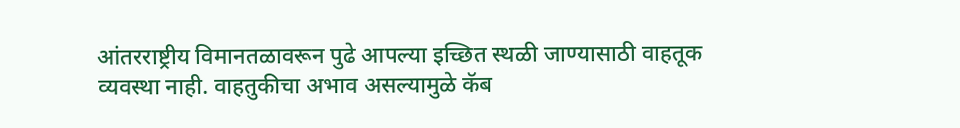आंतरराष्ट्रीय विमानतळावरून पुढे आपल्या इच्छित स्थळी जाण्यासाठी वाहतूक व्यवस्था नाही. वाहतुकीचा अभाव असल्यामुळे कॅब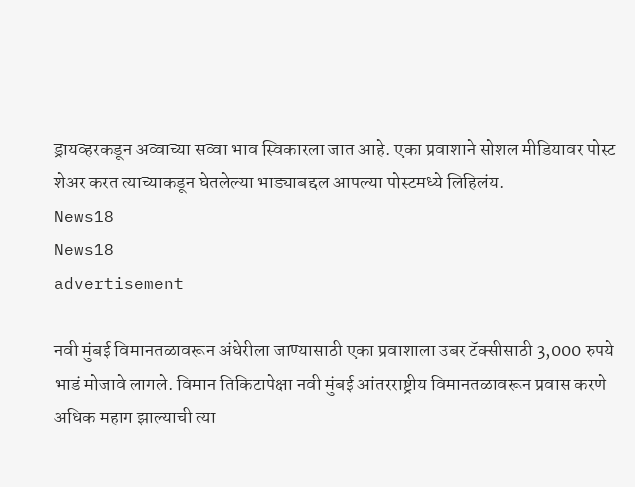ड्रायव्हरकडून अव्वाच्या सव्वा भाव स्विकारला जात आहे. एका प्रवाशाने सोशल मीडियावर पोस्ट शेअर करत त्याच्याकडून घेतलेल्या भाड्याबद्दल आपल्या पोस्टमध्ये लिहिलंय.
News18
News18
advertisement

नवी मुंबई विमानतळावरून अंधेरीला जाण्यासाठी एका प्रवाशाला उबर टॅक्सीसाठी 3,000 रुपये भाडं मोजावे लागले. विमान तिकिटापेक्षा नवी मुंबई आंतरराष्ट्रीय विमानतळावरून प्रवास करणे अधिक महाग झाल्याची त्या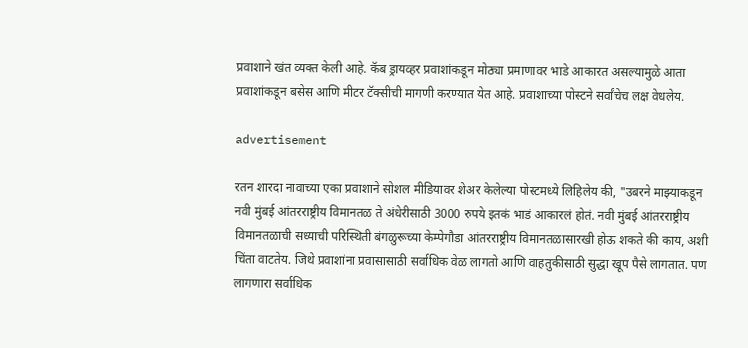प्रवाशाने खंत व्यक्त केली आहे. कॅब ड्रायव्हर प्रवाशांकडून मोठ्या प्रमाणावर भाडे आकारत असल्यामुळे आता प्रवाशांकडून बसेस आणि मीटर टॅक्सीची मागणी करण्यात येत आहे. प्रवाशाच्या पोस्टने सर्वांचेच लक्ष वेधलेय.

advertisement

रतन शारदा नावाच्या एका प्रवाशाने सोशल मीडियावर शेअर केलेल्या पोस्टमध्ये लिहिलेय की, "उबरने माझ्याकडून नवी मुंबई आंतरराष्ट्रीय विमानतळ ते अंधेरीसाठी 3000 रुपये इतकं भाडं आकारलं होतं. नवी मुंबई आंतरराष्ट्रीय विमानतळाची सध्याची परिस्थिती बंगळुरूच्या केम्पेगौडा आंतरराष्ट्रीय विमानतळासारखी होऊ शकते की काय, अशी चिंता वाटतेय. जिथे प्रवाशांना प्रवासासाठी सर्वाधिक वेळ लागतो आणि वाहतुकीसाठी सुद्धा खूप पैसे लागतात. पण लागणारा सर्वाधिक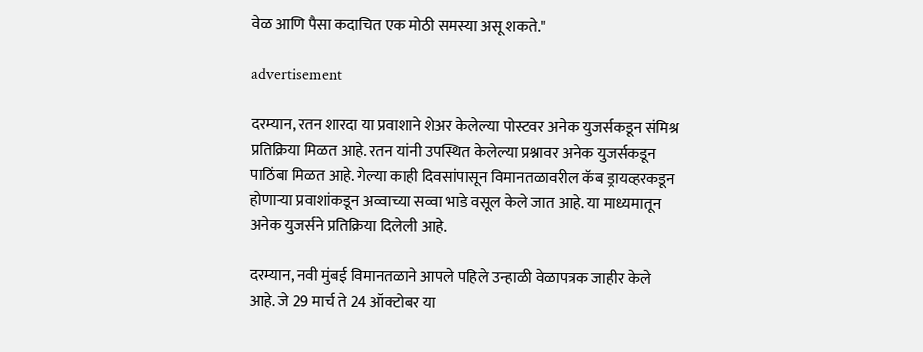वेळ आणि पैसा कदाचित एक मोठी समस्या असू शकते."

advertisement

दरम्यान, रतन शारदा या प्रवाशाने शेअर केलेल्या पोस्टवर अनेक युजर्सकडून संमिश्र प्रतिक्रिया मिळत आहे. रतन यांनी उपस्थित केलेल्या प्रश्नावर अनेक युजर्सकडून पाठिंबा मिळत आहे. गेल्या काही दिवसांपासून विमानतळावरील कॅब ड्रायव्हरकडून होणाऱ्या प्रवाशांकडून अव्वाच्या सव्वा भाडे वसूल केले जात आहे. या माध्यमातून अनेक युजर्सने प्रतिक्रिया दिलेली आहे.

दरम्यान, नवी मुंबई विमानतळाने आपले पहिले उन्हाळी वेळापत्रक जाहीर केले आहे. जे 29 मार्च ते 24 ऑक्टोबर या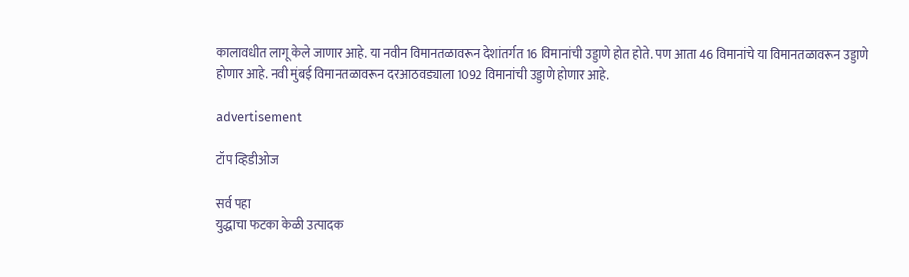कालावधीत लागू केले जाणार आहे. या नवीन विमानतळावरून देशांतर्गत 16 विमानांची उड्डाणे होत होते. पण आता 46 विमानांचे या विमानतळावरून उड्डाणे होणार आहे. नवी मुंबई विमानतळावरून दरआठवड्याला 1092 विमानांची उड्डाणे होणार आहे.

advertisement

टॉप व्हिडीओज

सर्व पहा
युद्धाचा फटका केळी उत्पादक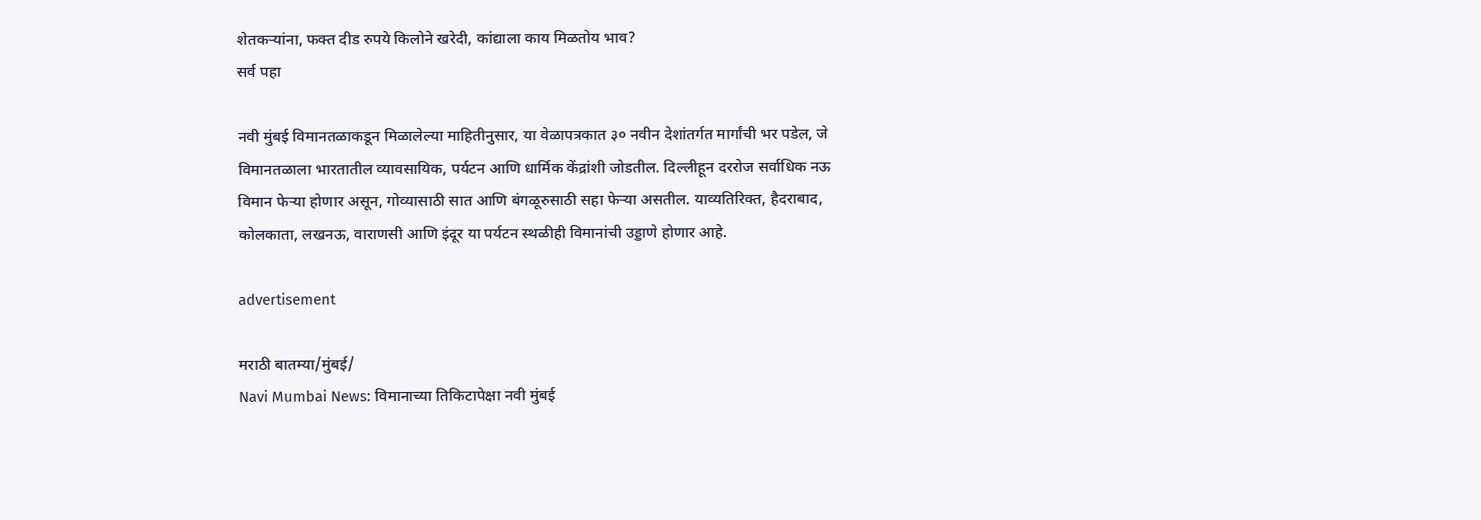शेतकऱ्यांना, फक्त दीड रुपये किलोने खरेदी, कांद्याला काय मिळतोय भाव?
सर्व पहा

नवी मुंबई विमानतळाकडून मिळालेल्या माहितीनुसार, या वेळापत्रकात ३० नवीन देशांतर्गत मार्गांची भर पडेल, जे विमानतळाला भारतातील व्यावसायिक, पर्यटन आणि धार्मिक केंद्रांशी जोडतील. दिल्लीहून दररोज सर्वाधिक नऊ विमान फेऱ्या होणार असून, गोव्यासाठी सात आणि बंगळूरुसाठी सहा फेऱ्या असतील. याव्यतिरिक्त, हैदराबाद, कोलकाता, लखनऊ, वाराणसी आणि इंदूर या पर्यटन स्थळीही विमानांची उड्डाणे होणार आहे.

advertisement

मराठी बातम्या/मुंबई/
Navi Mumbai News: विमानाच्या तिकिटापेक्षा नवी मुंबई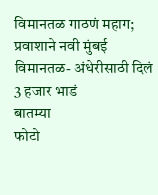विमानतळ गाठणं महाग; प्रवाशाने नवी मुंबई विमानतळ- अंधेरीसाठी दिलं 3 हजार भाडं
बातम्या
फोटो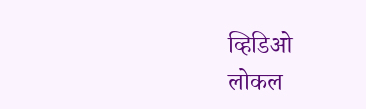व्हिडिओ
लोकल